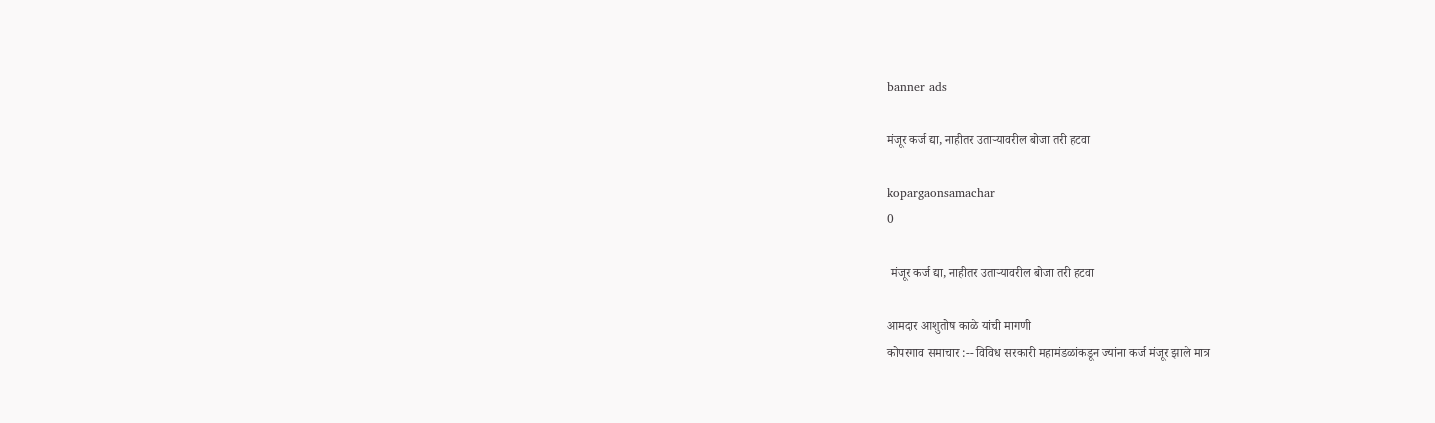banner ads

मंजूर कर्ज द्या, नाहीतर उताऱ्यावरील बोजा तरी हटवा

kopargaonsamachar
0

 मंजूर कर्ज द्या, नाहीतर उताऱ्यावरील बोजा तरी हटवा

आमदार आशुतोष काळे यांची मागणी
कोपरगाव समाचार :-- विविध सरकारी महामंडळांकडून ज्यांना कर्ज मंजूर झाले मात्र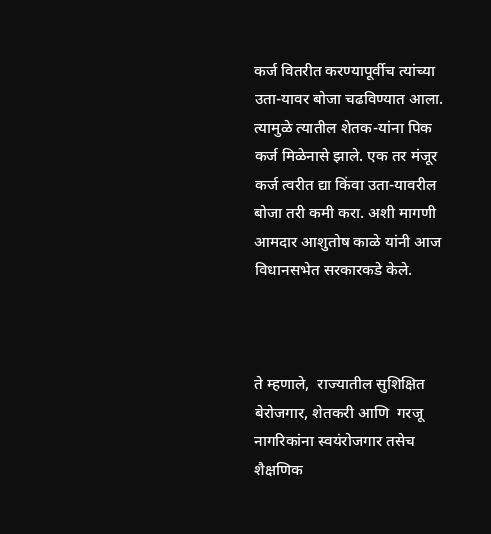कर्ज वितरीत करण्यापूर्वीच त्यांच्या उता-यावर बोजा चढविण्यात आला. त्यामुळे त्यातील शेतक-यांना पिक कर्ज मिळेनासे झाले. एक तर मंजूर कर्ज त्वरीत द्या किंवा उता-यावरील बोजा तरी कमी करा. अशी मागणी आमदार आशुतोष काळे यांनी आज विधानसभेत सरकारकडे केले.



ते म्हणाले,  राज्यातील सुशिक्षित बेरोजगार, शेतकरी आणि  गरजू नागरिकांना स्वयंरोजगार तसेच शैक्षणिक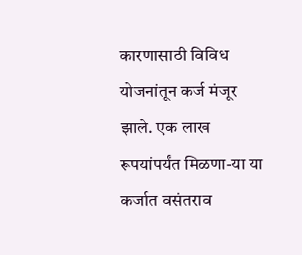कारणासाठी विविध योजनांतून कर्ज मंजूर झाले. एक लाख रूपयांपर्यंत मिळणा-या या कर्जात वसंतराव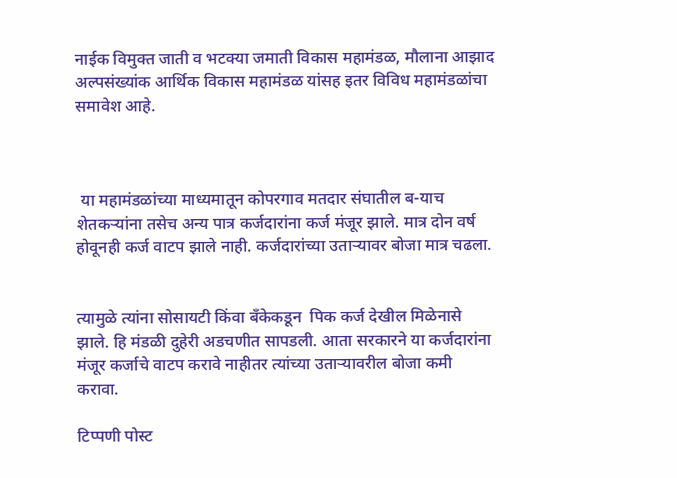नाईक विमुक्त जाती व भटक्या जमाती विकास महामंडळ, मौलाना आझाद अल्पसंख्यांक आर्थिक विकास महामंडळ यांसह इतर विविध महामंडळांचा समावेश आहे.



 या महामंडळांच्या माध्यमातून कोपरगाव मतदार संघातील ब-याच शेतकऱ्यांना तसेच अन्य पात्र कर्जदारांना कर्ज मंजूर झाले. मात्र दोन वर्ष होवूनही कर्ज वाटप झाले नाही. कर्जदारांच्या उताऱ्यावर बोजा मात्र चढला.


त्यामुळे त्यांना सोसायटी किंवा बँकेकडून  पिक कर्ज देखील मिळेनासे झाले. हि मंडळी दुहेरी अडचणीत सापडली. आता सरकारने या कर्जदारांना मंजूर कर्जाचे वाटप करावे नाहीतर त्यांच्या उताऱ्यावरील बोजा कमी करावा.

टिप्पणी पोस्ट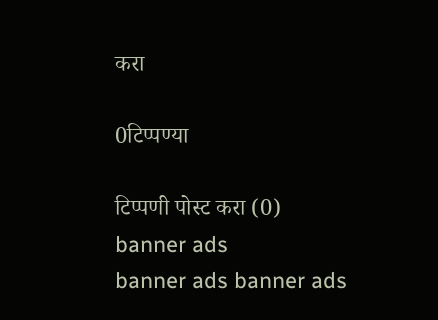करा

0टिप्पण्या

टिप्पणी पोस्ट करा (0)
banner ads
banner ads banner ads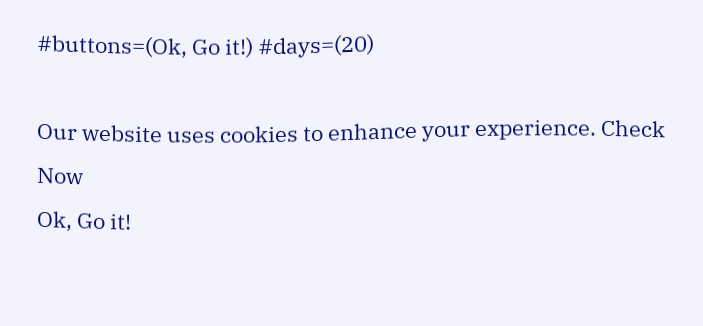#buttons=(Ok, Go it!) #days=(20)

Our website uses cookies to enhance your experience. Check Now
Ok, Go it!